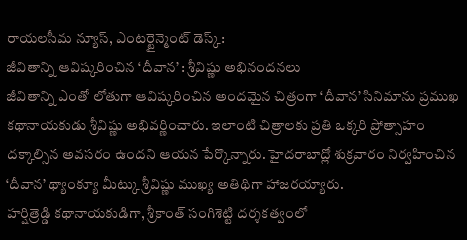రాయలసీమ న్యూస్, ఎంటర్టైన్మెంట్ డెస్క్:
జీవితాన్ని ఆవిష్కరించిన ‘దీవాన’ : శ్రీవిష్ణు అభినందనలు
జీవితాన్ని ఎంతో లోతుగా ఆవిష్కరించిన అందమైన చిత్రంగా ‘దీవాన’ సినిమాను ప్రముఖ కథానాయకుడు శ్రీవిష్ణు అభివర్ణించారు. ఇలాంటి చిత్రాలకు ప్రతి ఒక్కరి ప్రోత్సాహం దక్కాల్సిన అవసరం ఉందని ఆయన పేర్కొన్నారు. హైదరాబాద్లో శుక్రవారం నిర్వహించిన ‘దీవాన’ థ్యాంక్యూ మీట్కు శ్రీవిష్ణు ముఖ్య అతిథిగా హాజరయ్యారు.
హర్షిత్రెడ్డి కథానాయకుడిగా, శ్రీకాంత్ సంగిశెట్టి దర్శకత్వంలో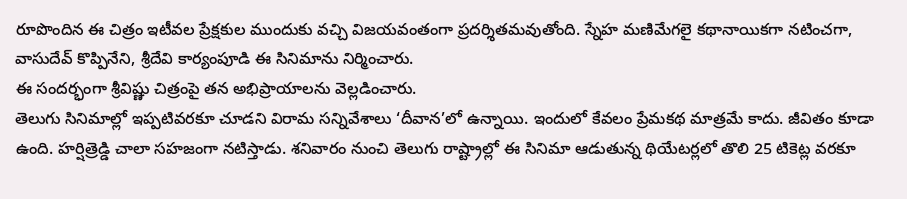రూపొందిన ఈ చిత్రం ఇటీవల ప్రేక్షకుల ముందుకు వచ్చి విజయవంతంగా ప్రదర్శితమవుతోంది. స్నేహ మణిమేగలై కథానాయికగా నటించగా, వాసుదేవ్ కొప్పినేని, శ్రీదేవి కార్యంపూడి ఈ సినిమాను నిర్మించారు.
ఈ సందర్భంగా శ్రీవిష్ణు చిత్రంపై తన అభిప్రాయాలను వెల్లడించారు.
తెలుగు సినిమాల్లో ఇప్పటివరకూ చూడని విరామ సన్నివేశాలు ‘దీవాన’లో ఉన్నాయి. ఇందులో కేవలం ప్రేమకథ మాత్రమే కాదు. జీవితం కూడా ఉంది. హర్షిత్రెడ్డి చాలా సహజంగా నటిస్తాడు. శనివారం నుంచి తెలుగు రాష్ట్రాల్లో ఈ సినిమా ఆడుతున్న థియేటర్లలో తొలి 25 టికెట్ల వరకూ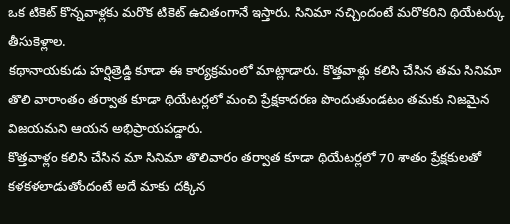ఒక టికెట్ కొన్నవాళ్లకు మరొక టికెట్ ఉచితంగానే ఇస్తారు. సినిమా నచ్చిందంటే మరొకరిని థియేటర్కు తీసుకెళ్లాల.
కథానాయకుడు హర్షిత్రెడ్డి కూడా ఈ కార్యక్రమంలో మాట్లాడారు. కొత్తవాళ్లు కలిసి చేసిన తమ సినిమా తొలి వారాంతం తర్వాత కూడా థియేటర్లలో మంచి ప్రేక్షకాదరణ పొందుతుండటం తమకు నిజమైన విజయమని ఆయన అభిప్రాయపడ్డారు.
కొత్తవాళ్లం కలిసి చేసిన మా సినిమా తొలివారం తర్వాత కూడా థియేటర్లలో 70 శాతం ప్రేక్షకులతో కళకళలాడుతోందంటే అదే మాకు దక్కిన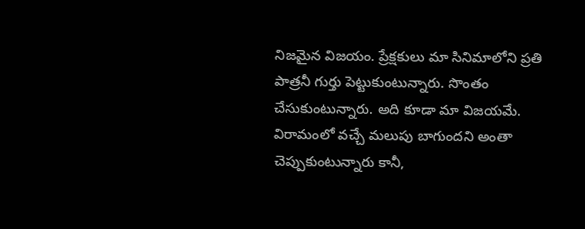నిజమైన విజయం. ప్రేక్షకులు మా సినిమాలోని ప్రతి పాత్రనీ గుర్తు పెట్టుకుంటున్నారు. సొంతం చేసుకుంటున్నారు. అది కూడా మా విజయమే. విరామంలో వచ్చే మలుపు బాగుందని అంతా చెప్పుకుంటున్నారు కానీ,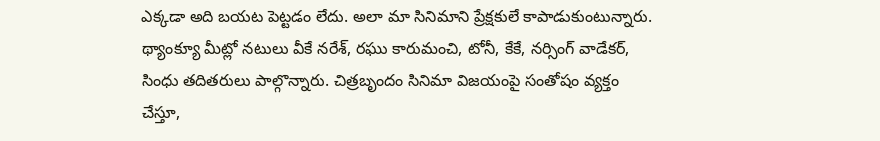ఎక్కడా అది బయట పెట్టడం లేదు. అలా మా సినిమాని ప్రేక్షకులే కాపాడుకుంటున్నారు.
థ్యాంక్యూ మీట్లో నటులు వీకే నరేశ్, రఘు కారుమంచి, టోనీ, కేకే, నర్సింగ్ వాడేకర్, సింధు తదితరులు పాల్గొన్నారు. చిత్రబృందం సినిమా విజయంపై సంతోషం వ్యక్తం చేస్తూ,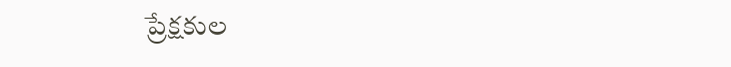ప్రేక్షకుల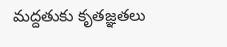మద్దతుకు కృతజ్ఞతలు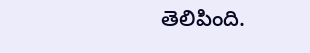తెలిపింది.